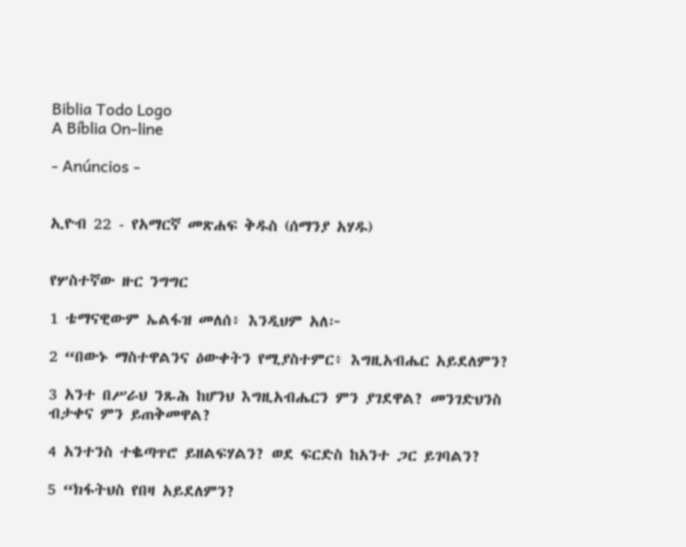Biblia Todo Logo
A Bíblia On-line

- Anúncios -


ኢዮብ 22 - የአማርኛ መጽሐፍ ቅዱስ (ሰማንያ አሃዱ)


የሦስተኛው ዙር ንግግር

1 ቴማናዊውም ኤልፋዝ መለሰ፥ እንዲህም አለ፦

2 “በውኑ ማስተዋልንና ዕውቀትን የሚያስተምር፥ እግዚአብሔር አይደለምን?

3 አንተ በሥራህ ንጹሕ ከሆንህ እግዚአብሔርን ምን ያገደዋል? መንገድህንስ ብታቀና ምን ይጠቅመዋል?

4 አንተንስ ተቈጣጥሮ ይዘልፍሃልን? ወደ ፍርድስ ከአንተ ጋር ይገባልን?

5 “ክፋትህስ የበዛ አይደለምን?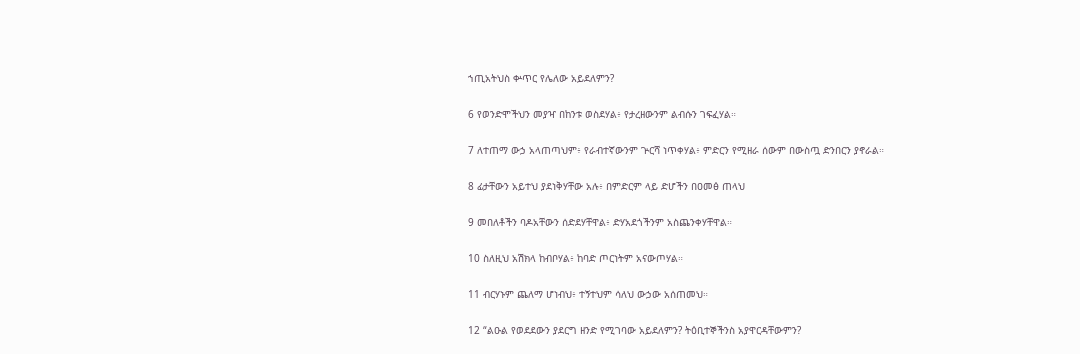ኀጢአትህስ ቍጥር የሌለው አይደለምን?

6 የወንድሞችህን መያዣ በከንቱ ወስደሃል፥ የታረዘውንም ልብሱን ገፍፈሃል።

7 ለተጠማ ውኃ አላጠጣህም፥ የራብተኛውንም ጕርሻ ነጥቀሃል፥ ምድርን የሚዘራ ሰውም በውስጧ ድንበርን ያኖራል።

8 ፊታቸውን አይተህ ያደነቅሃቸው አሉ፥ በምድርም ላይ ድሆችን በዐመፅ ጠላህ

9 መበለቶችን ባዶአቸውን ሰድደሃቸዋል፥ ድሃአደጎችንም አስጨንቀሃቸዋል።

10 ስለዚህ አሽክላ ከብቦሃል፥ ከባድ ጦርነትም አናውጦሃል።

11 ብርሃኑም ጨለማ ሆነብህ፥ ተኝተህም ሳለህ ውኃው አሰጠመህ።

12 “ልዑል የወደደውን ያደርግ ዘንድ የሚገባው አይደለምን? ትዕቢተኞችንስ አያዋርዳቸውምን?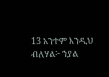13 አንተም እንዲህ ብለሃል፦ ኀያል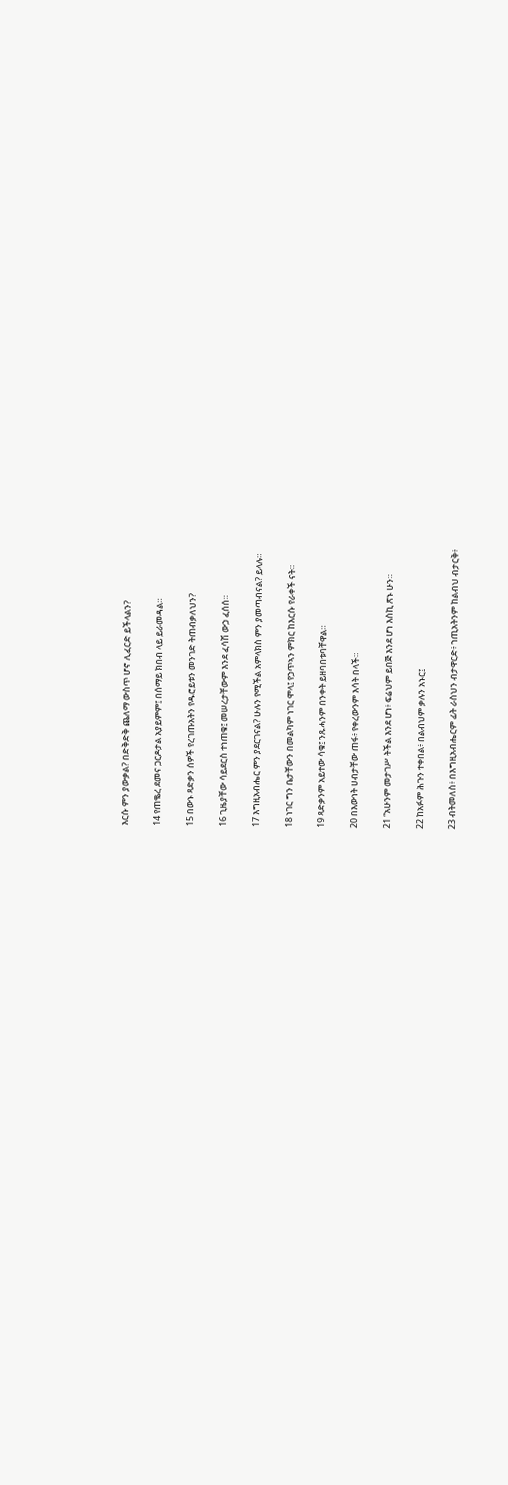እርሱ ምን ያውቃል? በድቅድቅ ጨለማ ውስጥ ሆኖ ሊፈርድ ይችላልን?

14 የጠቈረ ደመና ጋርዶታል አያይምም፤ በሰማይ ክበብ ላይ ይራመዳል።

15 በውኑ ጻድቃን ሰዎች የረገጡአትን የዱሮይቱን መንገድ ትጠብቃለህን?

16 ጊዜያቸው ሳይደርስ ተነጠቁ፤ መሠረታቸውም እንደ ፈሳሽ ውኃ ፈሰሰ።

17 እግዚአብሔር ምን ያደርገናል? ሁሉን የሚችል አምላክስ ምን ያመጣብናል? ይላሉ።

18 ነገር ግን ቤታቸውን በመልካም ነገር ሞላ፤ የኃጥኣን ምክር ከእርሱ የራቀች ናት።

19 ጻድቃንም አይተው ሳቁ፤ ንጹሓንም በንቀት ይዘባበቱባቸዋል።

20 በእውነት ሀብታቸው ጠፋ፥ የቀረውንም እሳት በላች።

21 “አሁንም መታገሥ ትችል እንደ ሆነ፥ ፍሬህም ይበጅ እንደ ሆነ እስኪ ጽኑ ሁን።

22 ከአፉም ሕጉን ተቀበል፥ በልብህም ቃሉን አኑር፤

23 ብትመለስ፥ በእግዚአብሔርም ፊት ራስህን ብታዋርድ፥ ኀጢአትንም ከልብህ ብታርቅ፥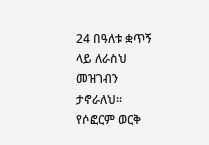24 በዓለቱ ቋጥኝ ላይ ለራስህ መዝገብን ታኖራለህ። የሶፎርም ወርቅ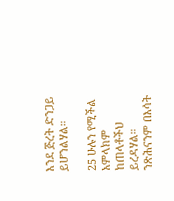እንደ ጅረት ድንጋይ ይሆንልሃል።

25 ሁሉን የሚችል አምላክም ከጠላቶችህ ይረዳሃል። ንጽሕናንም በእሳት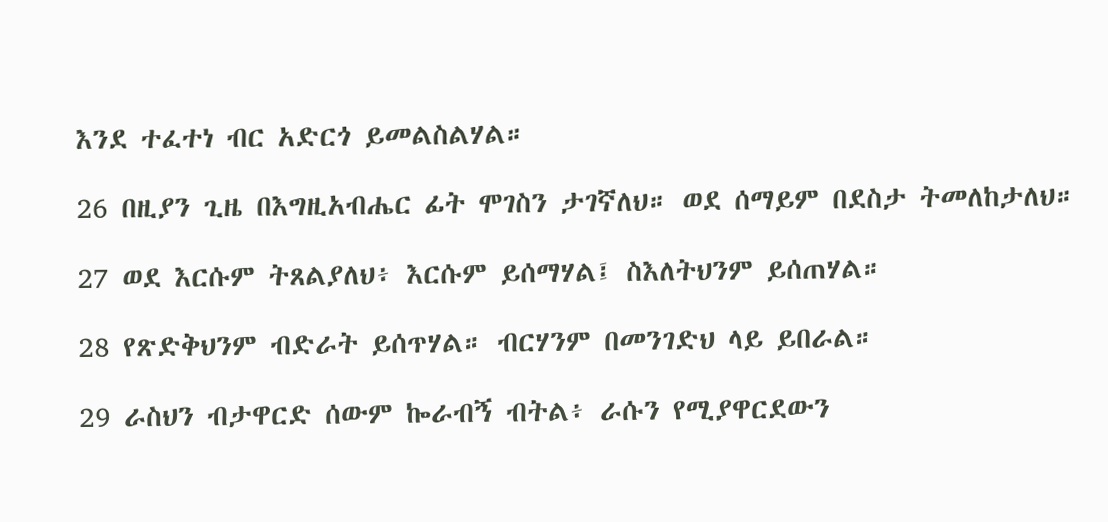እንደ ተፈተነ ብር አድርጎ ይመልስልሃል።

26 በዚያን ጊዜ በእግዚአብሔር ፊት ሞገስን ታገኛለህ። ወደ ሰማይም በደስታ ትመለከታለህ።

27 ወደ እርሱም ትጸልያለህ፥ እርሱም ይሰማሃል፤ ስእለትህንም ይሰጠሃል።

28 የጽድቅህንም ብድራት ይሰጥሃል። ብርሃንም በመንገድህ ላይ ይበራል።

29 ራስህን ብታዋርድ ሰውም ኰራብኝ ብትል፥ ራሱን የሚያዋርደውን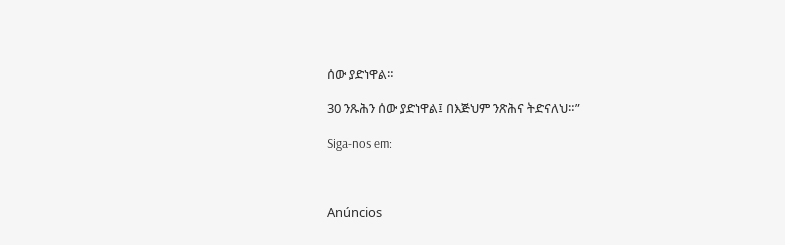ሰው ያድነዋል።

30 ንጹሕን ሰው ያድነዋል፤ በእጅህም ንጽሕና ትድናለህ።”

Siga-nos em:



Anúncios